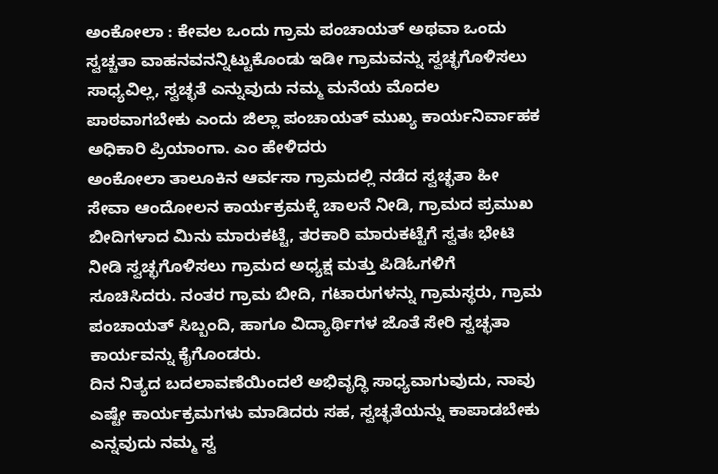ಅಂಕೋಲಾ : ಕೇವಲ ಒಂದು ಗ್ರಾಮ ಪಂಚಾಯತ್ ಅಥವಾ ಒಂದು ಸ್ವಚ್ಚತಾ ವಾಹನವನನ್ನಿಟ್ಟುಕೊಂಡು ಇಡೀ ಗ್ರಾಮವನ್ನು ಸ್ವಚ್ಛಗೊಳಿಸಲು ಸಾಧ್ಯವಿಲ್ಲ, ಸ್ವಚ್ಛತೆ ಎನ್ನುವುದು ನಮ್ಮ ಮನೆಯ ಮೊದಲ ಪಾಠವಾಗಬೇಕು ಎಂದು ಜಿಲ್ಲಾ ಪಂಚಾಯತ್ ಮುಖ್ಯ ಕಾರ್ಯನಿರ್ವಾಹಕ ಅಧಿಕಾರಿ ಪ್ರಿಯಾಂಗಾ. ಎಂ ಹೇಳಿದರು
ಅಂಕೋಲಾ ತಾಲೂಕಿನ ಆರ್ವಸಾ ಗ್ರಾಮದಲ್ಲಿ ನಡೆದ ಸ್ವಚ್ಛತಾ ಹೀ ಸೇವಾ ಆಂದೋಲನ ಕಾರ್ಯಕ್ರಮಕ್ಕೆ ಚಾಲನೆ ನೀಡಿ, ಗ್ರಾಮದ ಪ್ರಮುಖ ಬೀದಿಗಳಾದ ಮಿನು ಮಾರುಕಟ್ಟೆ, ತರಕಾರಿ ಮಾರುಕಟ್ಟೆಗೆ ಸ್ವತಃ ಭೇಟಿ ನೀಡಿ ಸ್ವಚ್ಛಗೊಳಿಸಲು ಗ್ರಾಮದ ಅಧ್ಯಕ್ಷ ಮತ್ತು ಪಿಡಿಓಗಳಿಗೆ ಸೂಚಿಸಿದರು. ನಂತರ ಗ್ರಾಮ ಬೀದಿ, ಗಟಾರುಗಳನ್ನು ಗ್ರಾಮಸ್ಥರು, ಗ್ರಾಮ ಪಂಚಾಯತ್ ಸಿಬ್ಬಂದಿ, ಹಾಗೂ ವಿದ್ಯಾರ್ಥಿಗಳ ಜೊತೆ ಸೇರಿ ಸ್ವಚ್ಛತಾ ಕಾರ್ಯವನ್ನು ಕೈಗೊಂಡರು.
ದಿನ ನಿತ್ಯದ ಬದಲಾವಣೆಯಿಂದಲೆ ಅಭಿವೃದ್ಧಿ ಸಾಧ್ಯವಾಗುವುದು, ನಾವು ಎಷ್ಟೇ ಕಾರ್ಯಕ್ರಮಗಳು ಮಾಡಿದರು ಸಹ, ಸ್ವಚ್ಛತೆಯನ್ನು ಕಾಪಾಡಬೇಕು ಎನ್ನವುದು ನಮ್ಮ ಸ್ವ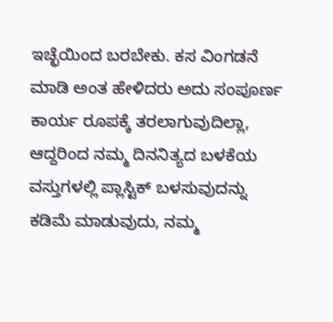ಇಚ್ಛೆಯಿಂದ ಬರಬೇಕು. ಕಸ ವಿಂಗಡನೆ ಮಾಡಿ ಅಂತ ಹೇಳಿದರು ಅದು ಸಂಪೂರ್ಣ ಕಾರ್ಯ ರೂಪಕ್ಕೆ ತರಲಾಗುವುದಿಲ್ಲಾ, ಆದ್ದರಿಂದ ನಮ್ಮ ದಿನನಿತ್ಯದ ಬಳಕೆಯ ವಸ್ತುಗಳಲ್ಲಿ ಪ್ಲಾಸ್ಟಿಕ್ ಬಳಸುವುದನ್ನು ಕಡಿಮೆ ಮಾಡುವುದು, ನಮ್ಮ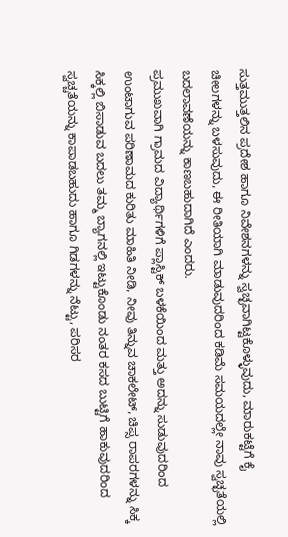ಸುತ್ತಮುತ್ತಲಿನ ಪ್ರದೇಶ ಹಾಗೂ ನಿವೇಶನಗಳನ್ನು ಸ್ವಚ್ಛವಾಗಿಟ್ಟಕೊಳ್ಳುವುದು, ಮಾರುಕಟ್ಟೆಗೆ ಕೈ ಚೀಲಗಳನ್ನು ಬಳಸುವುದು, ಈ ರೀತಿಯಾಗಿ ಮಾಡುವುದರಿಂದ ಕಡಿಮೆ ಸಮಯದಲ್ಲೇ ನಾವು ಸ್ವಚ್ಛತೆಯಲ್ಲಿ ಬದಲಾವಣೆಯನ್ನು ಕಾಣಬಹುದಾಗಿದೆ ಎಂದರು.
ಪ್ರಮುಖವಾಗಿ ಗ್ರಾಮದ ವಿದ್ಯಾರ್ಥಿಗಳಿಗೆ ಪ್ಲಾಸ್ಟಿಕ್ ಬಳಕೆಯಿಂದ ಮತ್ತು ಅದನ್ನು ಸುಡುವುದರಿಂದ ಉಂಟಾಗುವ ಪರಿಣಾಮದ ಕುರಿತು ಮಾಹಿತಿ ನೀಡಿ, ನೀವು ತಿನ್ನುವ ಚಾಕಲೇಟ್, ಚಿಪ್ಸ ರಾಪರಗಳನ್ನು ಸಿಕ್ಕ ಸಿಕ್ಕಲ್ಲಿ ಬಿಸಾಡುವ ಬದಲು ತಮ್ಮ ಬ್ಯಾಗನಲ್ಲಿ ಇಟ್ಟುಕೊಂಡು ನಂತರ ಕಸದ ಬುಟ್ಟಿಗೆ ಹಾಕುವುದರಿಂದ ಸ್ವಚ್ಚತೆಯನ್ನು ಕಾಪಾಡಬಹುದು ಹಾಗೂ ಗಿಡಗಳನ್ನು ನೆಟ್ಟು, ಪರಿಸರ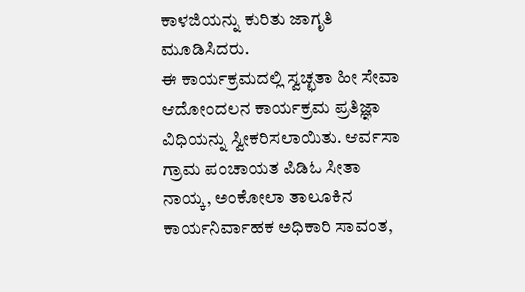ಕಾಳಜಿಯನ್ನು ಕುರಿತು ಜಾಗೃತಿ ಮೂಡಿಸಿದರು.
ಈ ಕಾರ್ಯಕ್ರಮದಲ್ಲಿ ಸ್ವಚ್ಛತಾ ಹೀ ಸೇವಾ ಆದೋಂದಲನ ಕಾರ್ಯಕ್ರಮ ಪ್ರತಿಜ್ಞಾ ವಿಧಿಯನ್ನು ಸ್ವೀಕರಿಸಲಾಯಿತು. ಆರ್ವಸಾ ಗ್ರಾಮ ಪಂಚಾಯತ ಪಿಡಿಓ ಸೀತಾ ನಾಯ್ಕ, ಅಂಕೋಲಾ ತಾಲೂಕಿನ ಕಾರ್ಯನಿರ್ವಾಹಕ ಅಧಿಕಾರಿ ಸಾವಂತ,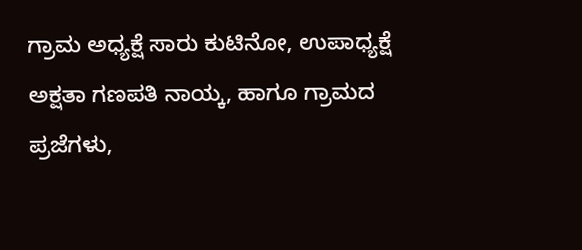ಗ್ರಾಮ ಅಧ್ಯಕ್ಷೆ ಸಾರು ಕುಟಿನೋ, ಉಪಾಧ್ಯಕ್ಷೆ ಅಕ್ಷತಾ ಗಣಪತಿ ನಾಯ್ಕ, ಹಾಗೂ ಗ್ರಾಮದ ಪ್ರಜೆಗಳು,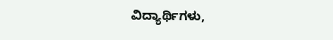ವಿದ್ಯಾರ್ಥಿಗಳು,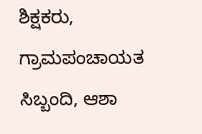ಶಿಕ್ಷಕರು, ಗ್ರಾಮಪಂಚಾಯತ ಸಿಬ್ಬಂದಿ, ಆಶಾ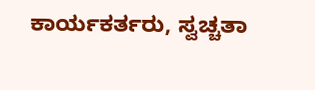ಕಾರ್ಯಕರ್ತರು, ಸ್ವಚ್ಚತಾ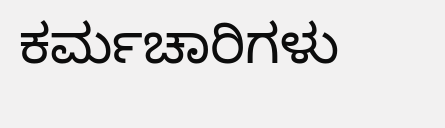ಕರ್ಮಚಾರಿಗಳು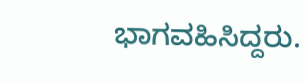ಭಾಗವಹಿಸಿದ್ದರು.